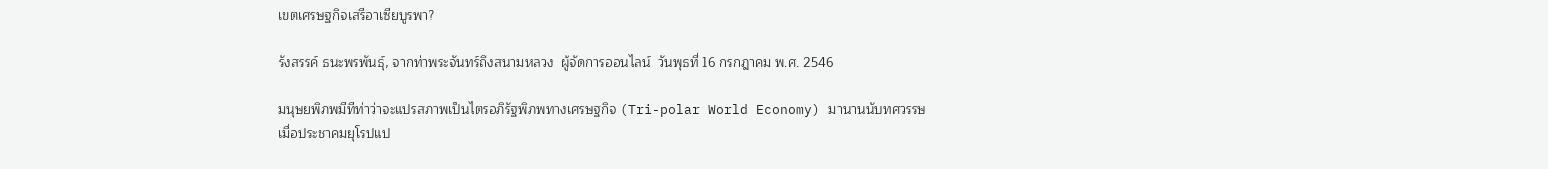เขตเศรษฐกิจเสรีอาเซียบูรพา?

รังสรรค์ ธนะพรพันธุ์, จากท่าพระจันทร์ถึงสนามหลวง  ผู้จัดการออนไลน์  วันพุธที่ 16 กรกฎาคม พ.ศ. 2546

มนุษยพิภพมีทีท่าว่าจะแปรสภาพเป็นไตรอภิรัฐพิภพทางเศรษฐกิจ (Tri-polar World Economy) มานานนับทศวรรษ เมื่อประชาคมยุโรปแป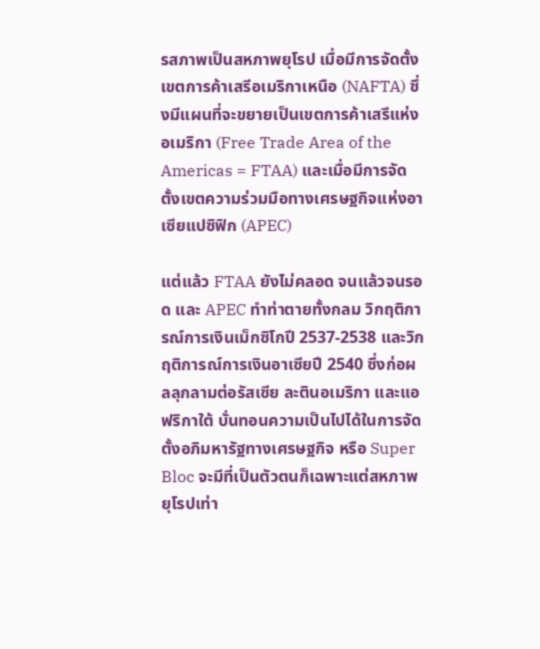รสภาพเป็นสหภาพยุโรป เมื่อมีการจัดตั้งเขตการค้าเสรีอเมริกาเหนือ (NAFTA) ซึ่งมีแผนที่จะขยายเป็นเขตการค้าเสรีแห่งอเมริกา (Free Trade Area of the Americas = FTAA) และเมื่อมีการจัดตั้งเขตความร่วมมือทางเศรษฐกิจแห่งอาเซียแปซิฟิก (APEC)

แต่แล้ว FTAA ยังไม่คลอด จนแล้วจนรอด และ APEC ทำท่าตายทั้งกลม วิกฤติการณ์การเงินเม็กซิโกปี 2537-2538 และวิกฤติการณ์การเงินอาเซียปี 2540 ซึ่งก่อผลลุกลามต่อรัสเซีย ละตินอเมริกา และแอฟริกาใต้ บั่นทอนความเป็นไปได้ในการจัดตั้งอภิมหารัฐทางเศรษฐกิจ หรือ Super Bloc จะมีที่เป็นตัวตนก็เฉพาะแต่สหภาพยุโรปเท่า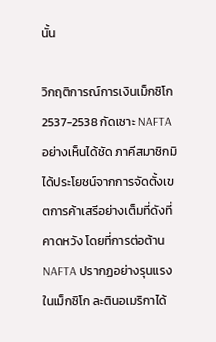นั้น

วิกฤติการณ์การเงินเม็กซิโก 2537-2538 กัดเซาะ NAFTA อย่างเห็นได้ชัด ภาคีสมาชิกมิได้ประโยชน์จากการจัดตั้งเขตการค้าเสรีอย่างเต็มที่ดังที่คาดหวัง โดยที่การต่อต้าน NAFTA ปรากฏอย่างรุนแรงในเม็กซิโก ละตินอเมริกาได้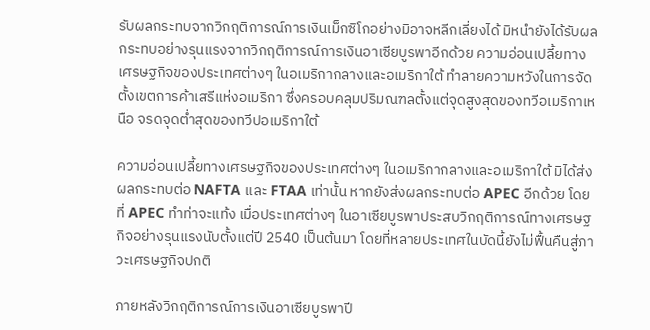รับผลกระทบจากวิกฤติการณ์การเงินเม็กซิโกอย่างมิอาจหลีกเลี่ยงได้ มิหนำยังได้รับผลกระทบอย่างรุนแรงจากวิกฤติการณ์การเงินอาเซียบูรพาอีกด้วย ความอ่อนเปลี้ยทางเศรษฐกิจของประเทศต่างๆ ในอเมริกากลางและอเมริกาใต้ ทำลายความหวังในการจัดตั้งเขตการค้าเสรีแห่งอเมริกา ซึ่งครอบคลุมปริมณฑลตั้งแต่จุดสูงสุดของทวีอเมริกาเหนือ จรดจุดต่ำสุดของทวีปอเมริกาใต้

ความอ่อนเปลี้ยทางเศรษฐกิจของประเทศต่างๆ ในอเมริกากลางและอเมริกาใต้ มิได้ส่งผลกระทบต่อ NAFTA และ FTAA เท่านั้น หากยังส่งผลกระทบต่อ APEC อีกด้วย โดยที่ APEC ทำท่าจะแท้ง เมื่อประเทศต่างๆ ในอาเซียบูรพาประสบวิกฤติการณ์ทางเศรษฐกิจอย่างรุนแรงนับตั้งแต่ปี 2540 เป็นต้นมา โดยที่หลายประเทศในบัดนี้ยังไม่ฟื้นคืนสู่ภาวะเศรษฐกิจปกติ

ภายหลังวิกฤติการณ์การเงินอาเซียบูรพาปี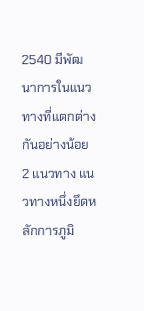2540 มีพัฒนาการในแนวทางที่แตกต่างกันอย่างน้อย 2 แนวทาง แนวทางหนึ่งยึดหลักการภูมิ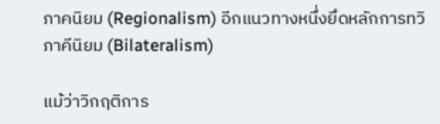ภาคนิยม (Regionalism) อีกแนวทางหนึ่งยึดหลักการทวิภาคีนิยม (Bilateralism)

แม้ว่าวิกฤติการ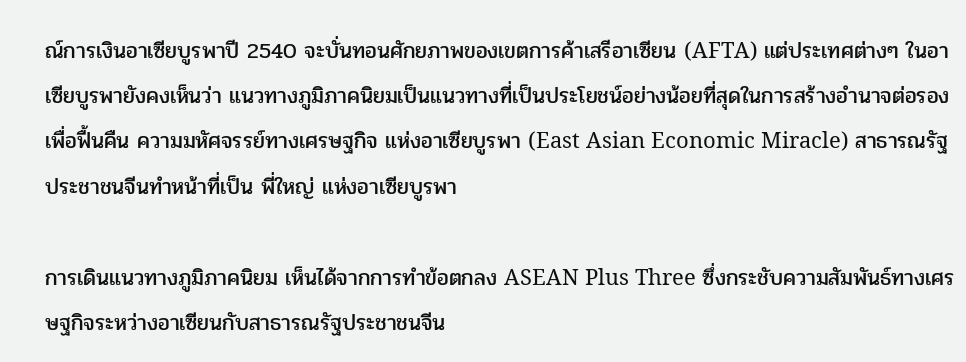ณ์การเงินอาเซียบูรพาปี 2540 จะบั่นทอนศักยภาพของเขตการค้าเสรีอาเซียน (AFTA) แต่ประเทศต่างๆ ในอาเซียบูรพายังคงเห็นว่า แนวทางภูมิภาคนิยมเป็นแนวทางที่เป็นประโยชน์อย่างน้อยที่สุดในการสร้างอำนาจต่อรอง เพื่อฟื้นคืน ความมหัศจรรย์ทางเศรษฐกิจ แห่งอาเซียบูรพา (East Asian Economic Miracle) สาธารณรัฐประชาชนจีนทำหน้าที่เป็น พี่ใหญ่ แห่งอาเซียบูรพา

การเดินแนวทางภูมิภาคนิยม เห็นได้จากการทำข้อตกลง ASEAN Plus Three ซึ่งกระชับความสัมพันธ์ทางเศรษฐกิจระหว่างอาเซียนกับสาธารณรัฐประชาชนจีน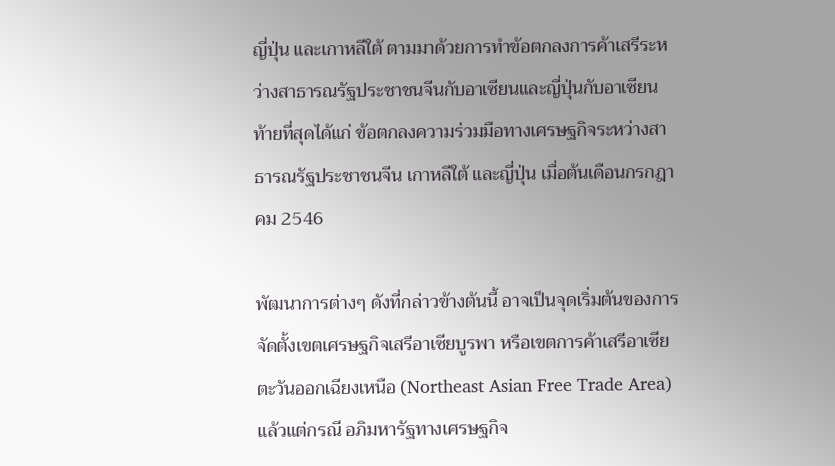ญี่ปุ่น และเกาหลีใต้ ตามมาด้วยการทำข้อตกลงการค้าเสรีระหว่างสาธารณรัฐประชาชนจีนกับอาเซียนและญี่ปุ่นกับอาเซียน ท้ายที่สุดได้แก่ ข้อตกลงความร่วมมือทางเศรษฐกิจระหว่างสาธารณรัฐประชาชนจีน เกาหลีใต้ และญี่ปุ่น เมื่อต้นเดือนกรกฎาคม 2546

พัฒนาการต่างๆ ดังที่กล่าวข้างต้นนี้ อาจเป็นจุดเริ่มต้นของการจัดตั้งเขตเศรษฐกิจเสรีอาเซียบูรพา หรือเขตการค้าเสรีอาเซียตะวันออกเฉียงเหนือ (Northeast Asian Free Trade Area) แล้วแต่กรณี อภิมหารัฐทางเศรษฐกิจ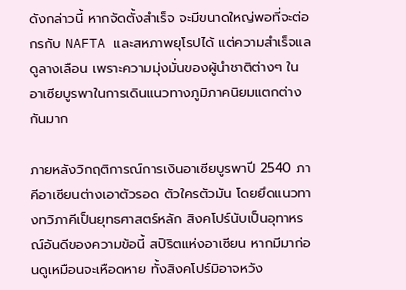ดังกล่าวนี้ หากจัดตั้งสำเร็จ จะมีขนาดใหญ่พอที่จะต่อกรกับ NAFTA และสหภาพยุโรปได้ แต่ความสำเร็จแลดูลางเลือน เพราะความมุ่งมั่นของผู้นำชาติต่างๆ ในอาเซียบูรพาในการเดินแนวทางภูมิภาคนิยมแตกต่างกันมาก

ภายหลังวิกฤติการณ์การเงินอาเซียบูรพาปี 2540 ภาคีอาเซียนต่างเอาตัวรอด ตัวใครตัวมัน โดยยึดแนวทางทวิภาคีเป็นยุทธศาสตร์หลัก สิงคโปร์นับเป็นอุทาหรณ์อันดีของความข้อนี้ สปิริตแห่งอาเซียน หากมีมาก่อนดูเหมือนจะเหือดหาย ทั้งสิงคโปร์มิอาจหวัง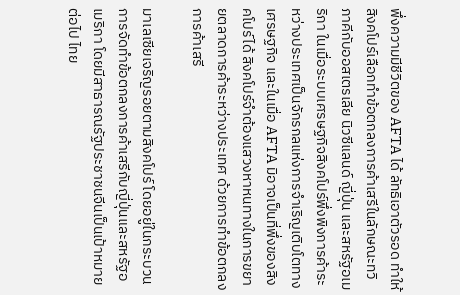พึ่งความมีชีวิตของ AFTA ได้ ลัทธิเอาตัวรอด ทำให้สิงคโปร์เลือกทำข้อตกลงการค้าเสรีในลักษณะทวิภาคีกับออสเตรเลีย นิวซีแลนด์ ญี่ปุ่น และสหรัฐอเมริกา ในเมื่อระบบเศรษฐกิจสิงคโปร์พึ่งพิงการค้าระหว่างประเทศเป็นจักรกลแห่งการจำเริญเติบโตทางเศรษฐกิจ และในเมื่อ AFTA มิอาจเป็นที่พึ่งของสิงคโปร์ได้ สิงคโปร์จำต้องแสวงหาหนทางในการขยายตลาดการค้าระหว่างประเทศ ด้วยการทำข้อตกลงการค้าเสรี

มาเลเซียเจริญรอยตามสิงคโปร์ โดยอยู่ในกระบวนการจัดทำข้อตกลงการค้าเสรีกับญี่ปุ่นและสหรัฐอเมริกา โดยมีสาธารณรัฐประชาชนจีนเป็นเป้าหมายต่อไป ไทย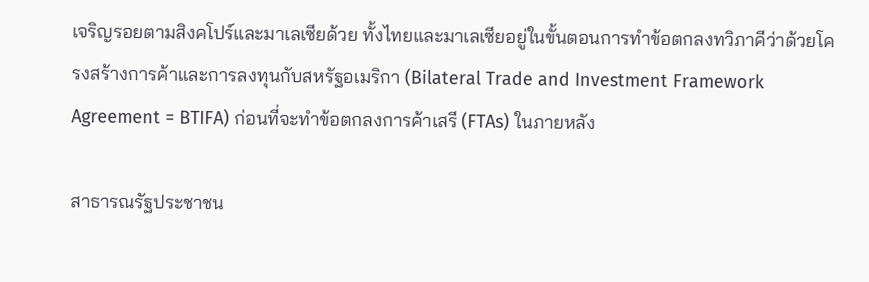เจริญรอยตามสิงคโปร์และมาเลเซียด้วย ทั้งไทยและมาเลเซียอยู่ในขั้นตอนการทำข้อตกลงทวิภาคีว่าด้วยโครงสร้างการค้าและการลงทุนกับสหรัฐอเมริกา (Bilateral Trade and Investment Framework Agreement = BTIFA) ก่อนที่จะทำข้อตกลงการค้าเสรี (FTAs) ในภายหลัง

สาธารณรัฐประชาชน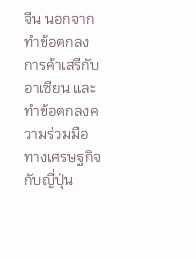จีน นอกจากทำข้อตกลงการค้าเสรีกับอาเซียน และทำข้อตกลงความร่วมมือทางเศรษฐกิจกับญี่ปุ่น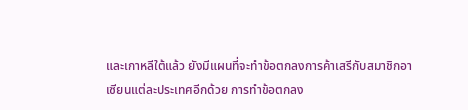และเกาหลีใต้แล้ว ยังมีแผนที่จะทำข้อตกลงการค้าเสรีกับสมาชิกอาเซียนแต่ละประเทศอีกด้วย การทำข้อตกลง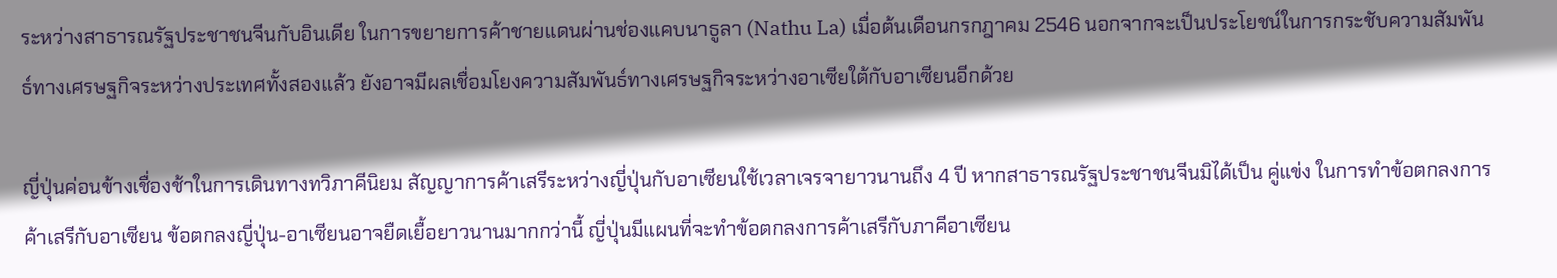ระหว่างสาธารณรัฐประชาชนจีนกับอินเดีย ในการขยายการค้าชายแดนผ่านช่องแคบนาธูลา (Nathu La) เมื่อต้นเดือนกรกฎาคม 2546 นอกจากจะเป็นประโยชน์ในการกระชับความสัมพันธ์ทางเศรษฐกิจระหว่างประเทศทั้งสองแล้ว ยังอาจมีผลเชื่อมโยงความสัมพันธ์ทางเศรษฐกิจระหว่างอาเซียใต้กับอาเซียนอีกด้วย

ญี่ปุ่นค่อนข้างเชื่องช้าในการเดินทางทวิภาคีนิยม สัญญาการค้าเสรีระหว่างญี่ปุ่นกับอาเซียนใช้เวลาเจรจายาวนานถึง 4 ปี หากสาธารณรัฐประชาชนจีนมิได้เป็น คู่แข่ง ในการทำข้อตกลงการค้าเสรีกับอาเซียน ข้อตกลงญี่ปุ่น-อาเซียนอาจยืดเยื้อยาวนานมากกว่านี้ ญี่ปุ่นมีแผนที่จะทำข้อตกลงการค้าเสรีกับภาคีอาเซียน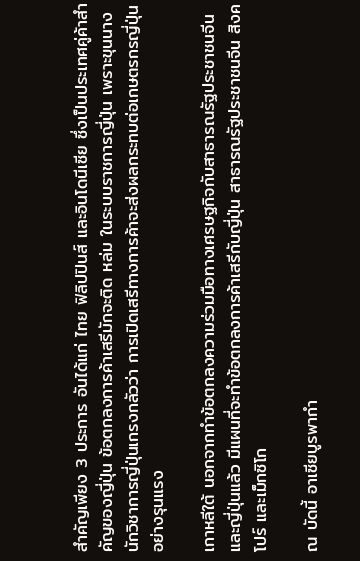สำคัญเพียง 3 ประการ อันได้แก่ ไทย ฟิลิปปินส์ และอินโดนีเซีย ซึ่งเป็นประเทศคู่ค้าสำคัญของญี่ปุ่น ข้อตกลงการค้าเสรีมักจะติด หล่ม ในระบบราชการญี่ปุ่น เพราะขุนนางนักวิชาการญี่ปุ่นเกรงกลัวว่า การเปิดเสรีทางการค้าจะส่งผลกระทบต่อเกษตรกรญี่ปุ่นอย่างรุนแรง

เกาหลีใต้ นอกจากทำข้อตกลงความร่วมมือทางเศรษฐกิจกับสาธารณรัฐประชาชนจีนและญี่ปุ่นแล้ว มีแผนที่จะทำข้อตกลงการค้าเสรีกับญี่ปุ่น สาธารณรัฐประชาชนจีน สิงคโปร์ และเม็กซิโก

ณ บัดนี้ อาเซียบูรพากำ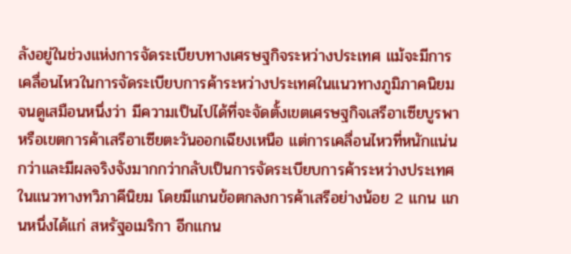ลังอยู่ในช่วงแห่งการจัดระเบียบทางเศรษฐกิจระหว่างประเทศ แม้จะมีการเคลื่อนไหวในการจัดระเบียบการค้าระหว่างประเทศในแนวทางภูมิภาคนิยม จนดูเสมือนหนึ่งว่า มีความเป็นไปได้ที่จะจัดตั้งเขตเศรษฐกิจเสรีอาเซียบูรพา หรือเขตการค้าเสรีอาเซียตะวันออกเฉียงเหนือ แต่การเคลื่อนไหวที่หนักแน่นกว่าและมีผลจริงจังมากกว่ากลับเป็นการจัดระเบียบการค้าระหว่างประเทศในแนวทางทวิภาคีนิยม โดยมีแกนข้อตกลงการค้าเสรีอย่างน้อย 2 แกน แกนหนึ่งได้แก่ สหรัฐอเมริกา อีกแกน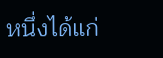หนึ่งได้แก่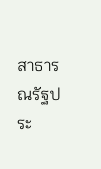สาธารณรัฐประ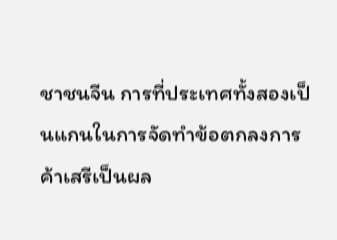ชาชนจีน การที่ประเทศทั้งสองเป็นแกนในการจัดทำข้อตกลงการค้าเสรีเป็นผล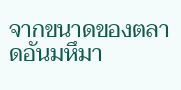จากขนาดของตลาดอันมหึมา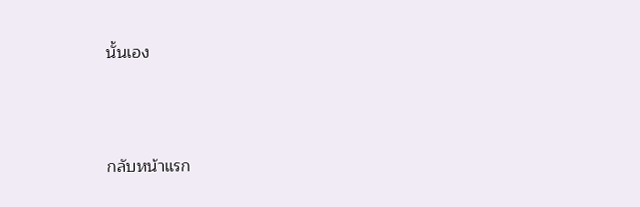นั้นเอง



กลับหน้าแรก